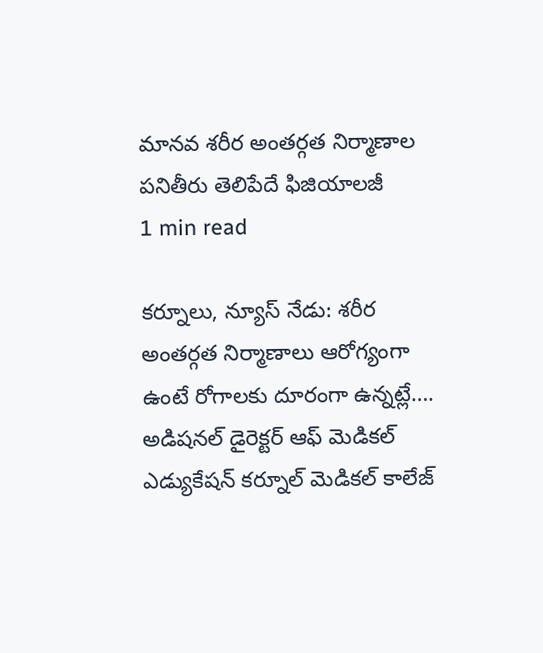మానవ శరీర అంతర్గత నిర్మాణాల పనితీరు తెలిపేదే ఫిజియాలజీ
1 min read

కర్నూలు, న్యూస్ నేడు: శరీర అంతర్గత నిర్మాణాలు ఆరోగ్యంగా ఉంటే రోగాలకు దూరంగా ఉన్నట్లే…. అడిషనల్ డైరెక్టర్ ఆఫ్ మెడికల్ ఎడ్యుకేషన్ కర్నూల్ మెడికల్ కాలేజ్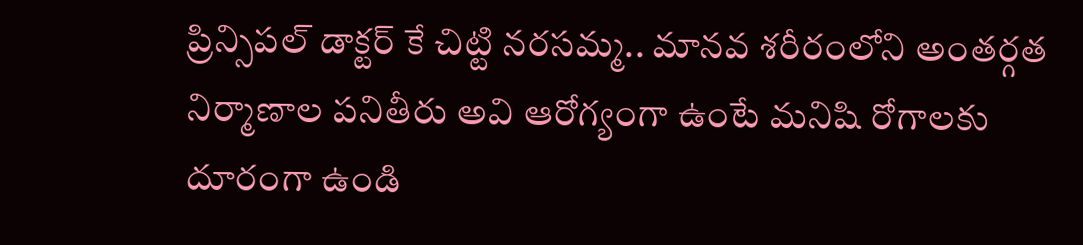ప్రిన్సిపల్ డాక్టర్ కే చిట్టి నరసమ్మ.. మానవ శరీరంలోని అంతర్గత నిర్మాణాల పనితీరు అవి ఆరోగ్యంగా ఉంటే మనిషి రోగాలకు దూరంగా ఉండి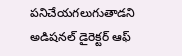పనిచేయగలుగుతాడని అడిషనల్ డైరెక్టర్ ఆఫ్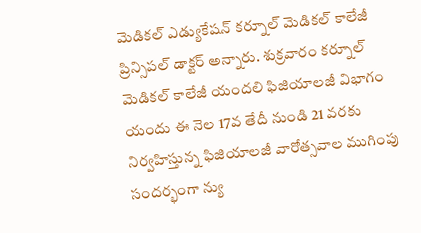మెడికల్ ఎడ్యుకేషన్ కర్నూల్ మెడికల్ కాలేజీ ప్రిన్సిపల్ డాక్టర్ అన్నారు. శుక్రవారం కర్నూల్ మెడికల్ కాలేజీ యందలి ఫిజియాలజీ విభాగం యందు ఈ నెల 17వ తేదీ నుండి 21 వరకు నిర్వహిస్తున్న ఫిజియాలజీ వారోత్సవాల ముగింపు సందర్భంగా న్యు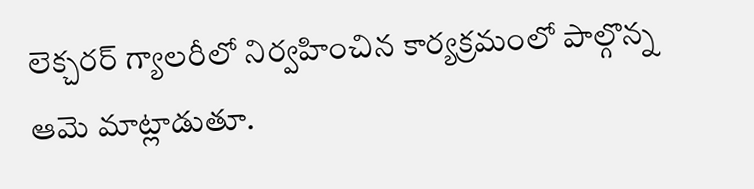లెక్చరర్ గ్యాలరీలో నిర్వహించిన కార్యక్రమంలో పాల్గొన్న ఆమె మాట్లాడుతూ.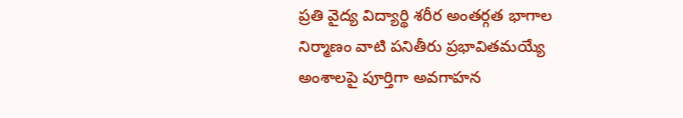ప్రతి వైద్య విద్యార్థి శరీర అంతర్గత భాగాల నిర్మాణం వాటి పనితీరు ప్రభావితమయ్యే అంశాలపై పూర్తిగా అవగాహన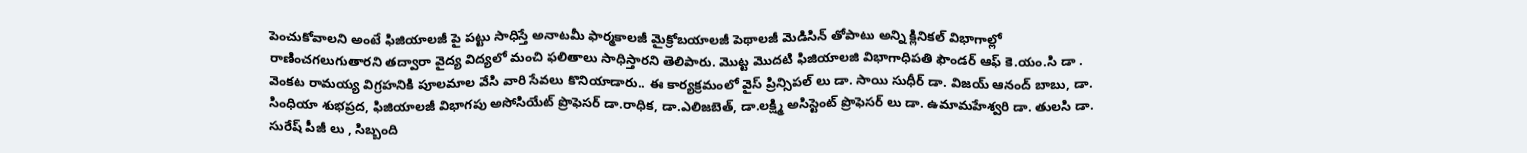పెంచుకోవాలని అంటే ఫిజియాలజీ పై పట్టు సాధిస్తే అనాటమీ ఫార్మకాలజీ మైక్రోబయాలజీ పెథాలజీ మెడిసిన్ తోపాటు అన్ని క్లినికల్ విభాగాల్లో రాణించగలుగుతారని తద్వారా వైద్య విద్యలో మంచి ఫలితాలు సాధిస్తారని తెలిపారు. మొట్ట మొదటి ఫిజియాలజి విభాగాధిపతి ఫౌండర్ ఆఫ్ కె.యం.సి డా . వెంకట రామయ్య విగ్రహనికి పూలమాల వేసి వారి సేవలు కొనియాడారు.. ఈ కార్యక్రమంలో వైస్ ప్రిన్సిపల్ లు డా. సాయి సుధీర్ డా. విజయ్ ఆనంద్ బాబు, డా. సింధియా శుభప్రద, ఫిజియాలజీ విభాగపు అసోసియేట్ ప్రొఫెసర్ డా.రాధిక, డా.ఎలిజబెత్, డా.లక్ష్మి అసిస్టెంట్ ప్రొఫెసర్ లు డా. ఉమామహేశ్వరి డా. తులసి డా. సురేష్ పీజీ లు , సిబ్బంది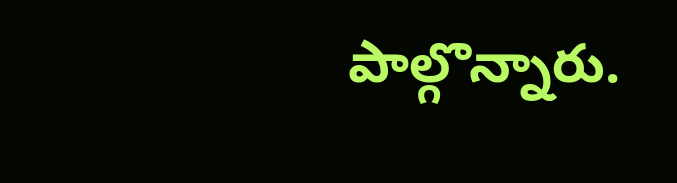పాల్గొన్నారు.